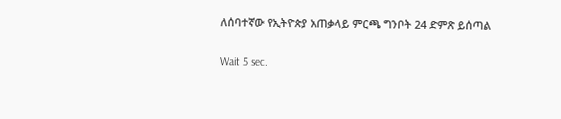ለሰባተኛው የኢትዮጵያ አጠቃላይ ምርጫ ግንቦት 24 ድምጽ ይሰጣል

Wait 5 sec.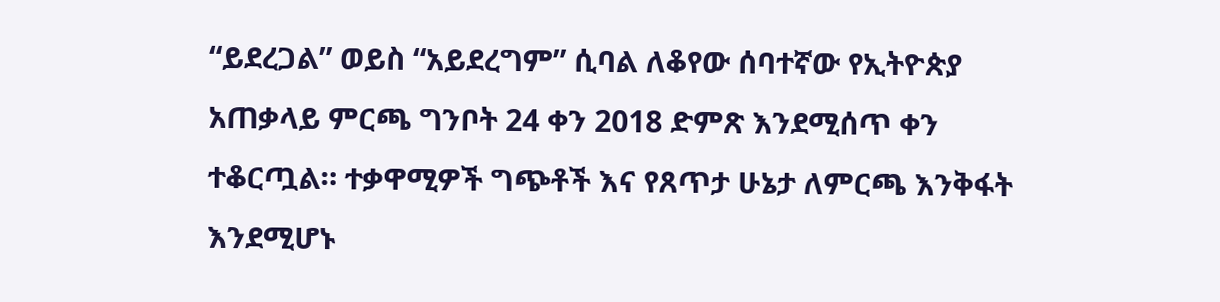“ይደረጋል” ወይስ “አይደረግም” ሲባል ለቆየው ሰባተኛው የኢትዮጵያ አጠቃላይ ምርጫ ግንቦት 24 ቀን 2018 ድምጽ እንደሚሰጥ ቀን ተቆርጧል። ተቃዋሚዎች ግጭቶች እና የጸጥታ ሁኔታ ለምርጫ እንቅፋት እንደሚሆኑ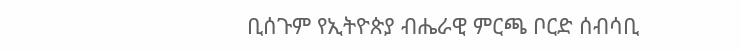ቢሰጉም የኢትዮጵያ ብሔራዊ ምርጫ ቦርድ ሰብሳቢ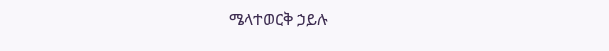ሜላተወርቅ ኃይሉ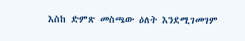እስከ ድምጽ መስጫው ዕለት እንደሚገመገም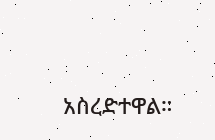አስረድተዋል።